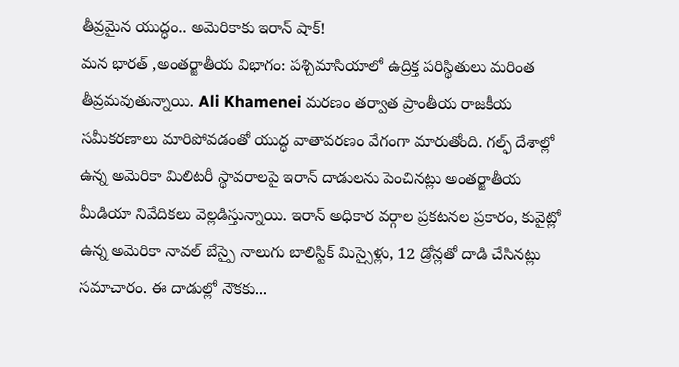తీవ్రమైన యుద్ధం.. అమెరికాకు ఇరాన్ షాక్!
మన భారత్ ,అంతర్జాతీయ విభాగం: పశ్చిమాసియాలో ఉద్రిక్త పరిస్థితులు మరింత తీవ్రమవుతున్నాయి. Ali Khamenei మరణం తర్వాత ప్రాంతీయ రాజకీయ సమీకరణాలు మారిపోవడంతో యుద్ధ వాతావరణం వేగంగా మారుతోంది. గల్ఫ్ దేశాల్లో ఉన్న అమెరికా మిలిటరీ స్థావరాలపై ఇరాన్ దాడులను పెంచినట్లు అంతర్జాతీయ మీడియా నివేదికలు వెల్లడిస్తున్నాయి. ఇరాన్ అధికార వర్గాల ప్రకటనల ప్రకారం, కువైట్లో ఉన్న అమెరికా నావల్ బేస్పై నాలుగు బాలిస్టిక్ మిస్సైళ్లు, 12 డ్రోన్లతో దాడి చేసినట్లు సమాచారం. ఈ దాడుల్లో నౌకకు...